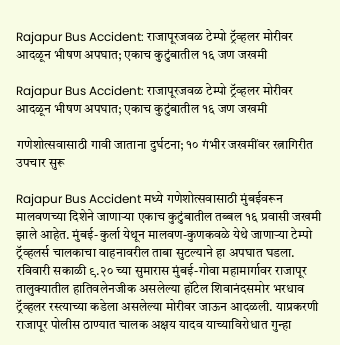Rajapur Bus Accident: राजापूरजवळ टेम्पो ट्रॅव्हलर मोरीवर आदळून भीषण अपघात; एकाच कुटुंबातील १६ जण जखमी

Rajapur Bus Accident: राजापूरजवळ टेम्पो ट्रॅव्हलर मोरीवर आदळून भीषण अपघात; एकाच कुटुंबातील १६ जण जखमी

गणेशोत्सवासाठी गावी जाताना दुर्घटना; १० गंभीर जखमींवर रत्नागिरीत उपचार सुरू

Rajapur Bus Accident मध्ये गणेशोत्सवासाठी मुंबईवरून मालवणच्या दिशेने जाणाऱ्या एकाच कुटुंबातील तब्बल १६ प्रवासी जखमी झाले आहेत. मुंबई-कुर्ला येथून मालवण-कुणकवळे येथे जाणाऱ्या टेम्पो ट्रॅव्हलर्स चालकाचा वाहनावरील ताबा सुटल्याने हा अपघात घडला. रविवारी सकाळी ९.२० च्या सुमारास मुंबई-गोवा महामार्गावर राजापूर तालुक्यातील हातिवलेनजीक असलेल्या हॉटेल शिवानंदसमोर भरधाव ट्रॅव्हलर रस्त्याच्या कडेला असलेल्या मोरीवर जाऊन आदळली. याप्रकरणी राजापूर पोलीस ठाण्यात चालक अक्षय यादव याच्याविरोधात गुन्हा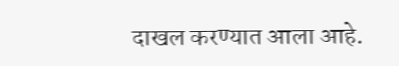दाखल करण्यात आला आहे.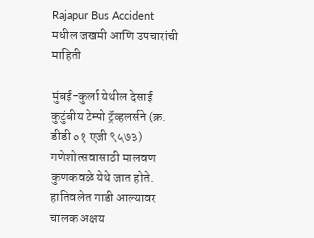Rajapur Bus Accident मधील जखमी आणि उपचारांची माहिती

मुंबई-कुर्ला येथील देसाई कुटुंबीय टेम्पो ट्रॅव्हलर्सने (क्र. डीडी ०१ एजी ९५७३) गणेशोत्सवासाठी मालवण कुणकवळे येथे जात होते. हातिवलेत गाडी आल्यावर चालक अक्षय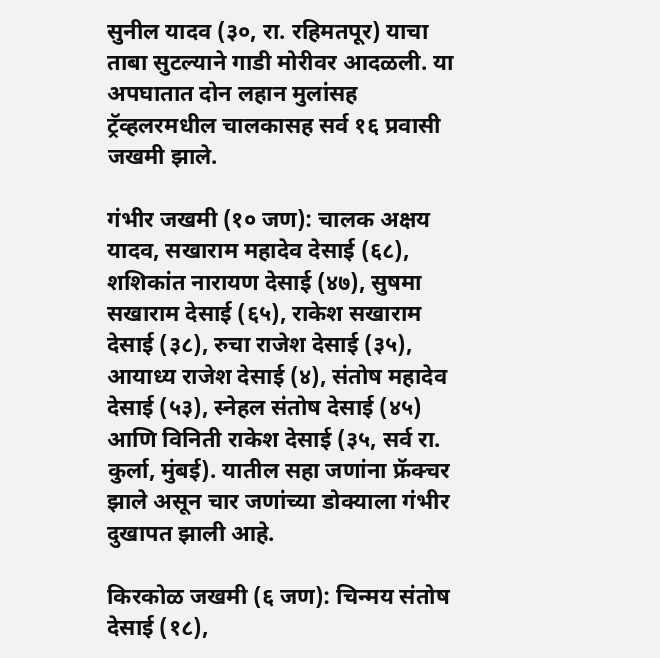सुनील यादव (३०, रा. रहिमतपूर) याचा ताबा सुटल्याने गाडी मोरीवर आदळली. या अपघातात दोन लहान मुलांसह ट्रॅव्हलरमधील चालकासह सर्व १६ प्रवासी जखमी झाले.

गंभीर जखमी (१० जण): चालक अक्षय यादव, सखाराम महादेव देसाई (६८), शशिकांत नारायण देसाई (४७), सुषमा सखाराम देसाई (६५), राकेश सखाराम देसाई (३८), रुचा राजेश देसाई (३५), आयाध्य राजेश देसाई (४), संतोष महादेव देसाई (५३), स्नेहल संतोष देसाई (४५) आणि विनिती राकेश देसाई (३५, सर्व रा. कुर्ला, मुंबई). यातील सहा जणांना फ्रॅक्चर झाले असून चार जणांच्या डोक्याला गंभीर दुखापत झाली आहे.

किरकोळ जखमी (६ जण): चिन्मय संतोष देसाई (१८),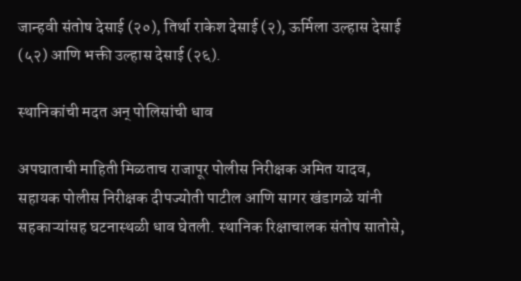जान्हवी संतोष देसाई (२०), तिर्था राकेश देसाई (२), ऊर्मिला उल्हास देसाई (५२) आणि भक्ती उल्हास देसाई (२६).

स्थानिकांची मदत अन् पोलिसांची धाव

अपघाताची माहिती मिळताच राजापूर पोलीस निरीक्षक अमित यादव, सहायक पोलीस निरीक्षक दीपज्योती पाटील आणि सागर खंडागळे यांनी सहकाऱ्यांसह घटनास्थळी धाव घेतली. स्थानिक रिक्षाचालक संतोष सातोसे,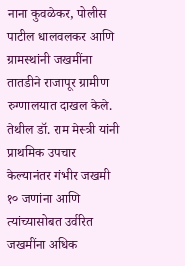नाना कुवळेकर, पोलीस पाटील धालवलकर आणि ग्रामस्थांनी जखमींना तातडीने राजापूर ग्रामीण रुग्णालयात दाखल केले. तेथील डॉ. राम मेस्त्री यांनी प्राथमिक उपचार केल्यानंतर गंभीर जखमी १० जणांना आणि त्यांच्यासोबत उर्वरित जखमींना अधिक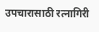उपचारासाठी रत्नागिरी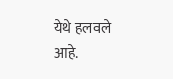येथे हलवले आहे.